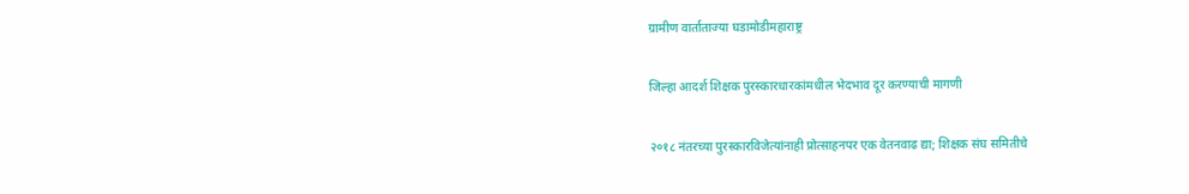ग्रामीण वार्ताताज्या घडामोडीमहाराष्ट्र

जिल्हा आदर्श शिक्षक पुरस्कारधारकांमधील भेदभाव दूर करण्याची मागणी

२०१८ नंतरच्या पुरस्कारविजेत्यांनाही प्रोत्साहनपर एक वेतनवाढ द्या; शिक्षक संघ समितीचे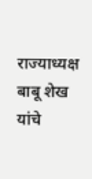राज्याध्यक्ष बाबू शेख यांचे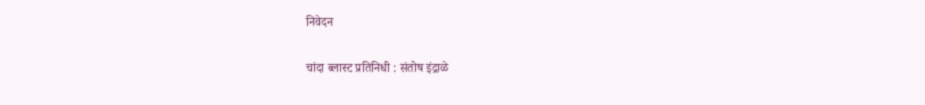निवेदन

चांदा ब्लास्ट प्रतिनिधी : संतोष इंद्राळे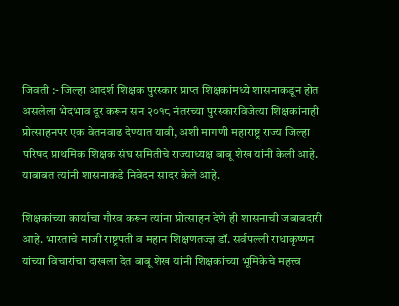जिवती :- जिल्हा आदर्श शिक्षक पुरस्कार प्राप्त शिक्षकांमध्ये शासनाकडून होत असलेला भेदभाव दूर करून सन २०१८ नंतरच्या पुरस्कारविजेत्या शिक्षकांनाही प्रोत्साहनपर एक वेतनवाढ देण्यात यावी, अशी मागणी महाराष्ट्र राज्य जिल्हा परिषद प्राथमिक शिक्षक संघ समितीचे राज्याध्यक्ष बाबू शेख यांनी केली आहे. याबाबत त्यांनी शासनाकडे निवेदन सादर केले आहे.

शिक्षकांच्या कार्याचा गौरव करून त्यांना प्रोत्साहन देणे ही शासनाची जबाबदारी आहे. भारताचे माजी राष्ट्रपती व महान शिक्षणतज्ज्ञ डॉ. सर्वपल्ली राधाकृष्णन यांच्या विचारांचा दाखला देत बाबू शेख यांनी शिक्षकांच्या भूमिकेचे महत्त्व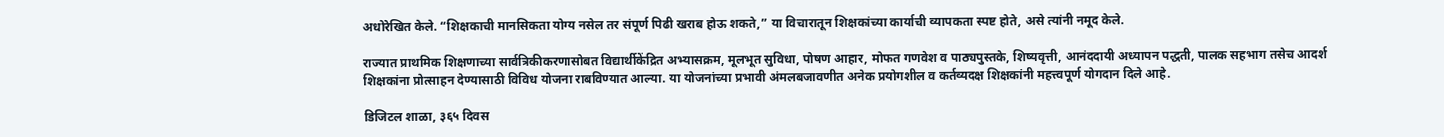अधोरेखित केले. “शिक्षकाची मानसिकता योग्य नसेल तर संपूर्ण पिढी खराब होऊ शकते,” या विचारातून शिक्षकांच्या कार्याची व्यापकता स्पष्ट होते, असे त्यांनी नमूद केले.

राज्यात प्राथमिक शिक्षणाच्या सार्वत्रिकीकरणासोबत विद्यार्थीकेंद्रित अभ्यासक्रम, मूलभूत सुविधा, पोषण आहार, मोफत गणवेश व पाठ्यपुस्तके, शिष्यवृत्ती, आनंददायी अध्यापन पद्धती, पालक सहभाग तसेच आदर्श शिक्षकांना प्रोत्साहन देण्यासाठी विविध योजना राबविण्यात आल्या. या योजनांच्या प्रभावी अंमलबजावणीत अनेक प्रयोगशील व कर्तव्यदक्ष शिक्षकांनी महत्त्वपूर्ण योगदान दिले आहे.

डिजिटल शाळा, ३६५ दिवस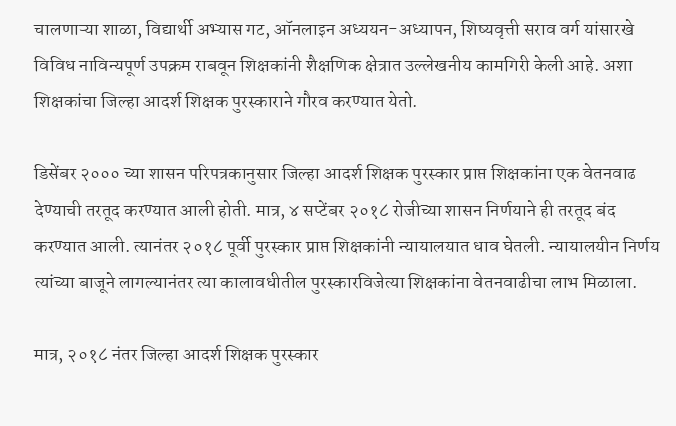चालणाऱ्या शाळा, विद्यार्थी अभ्यास गट, ऑनलाइन अध्ययन-अध्यापन, शिष्यवृत्ती सराव वर्ग यांसारखे विविध नाविन्यपूर्ण उपक्रम राबवून शिक्षकांनी शैक्षणिक क्षेत्रात उल्लेखनीय कामगिरी केली आहे. अशा शिक्षकांचा जिल्हा आदर्श शिक्षक पुरस्काराने गौरव करण्यात येतो.

डिसेंबर २००० च्या शासन परिपत्रकानुसार जिल्हा आदर्श शिक्षक पुरस्कार प्राप्त शिक्षकांना एक वेतनवाढ देण्याची तरतूद करण्यात आली होती. मात्र, ४ सप्टेंबर २०१८ रोजीच्या शासन निर्णयाने ही तरतूद बंद करण्यात आली. त्यानंतर २०१८ पूर्वी पुरस्कार प्राप्त शिक्षकांनी न्यायालयात धाव घेतली. न्यायालयीन निर्णय त्यांच्या बाजूने लागल्यानंतर त्या कालावधीतील पुरस्कारविजेत्या शिक्षकांना वेतनवाढीचा लाभ मिळाला.

मात्र, २०१८ नंतर जिल्हा आदर्श शिक्षक पुरस्कार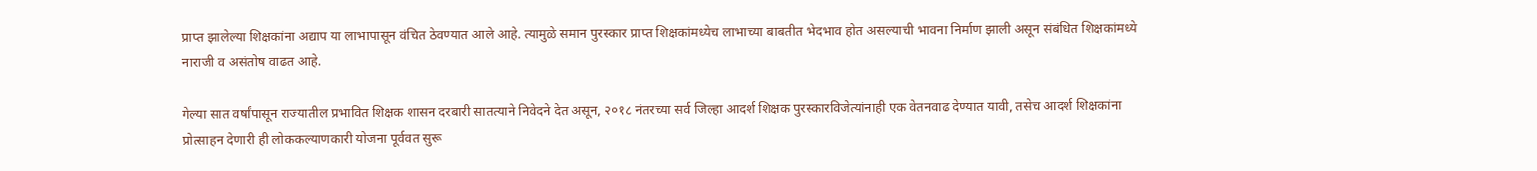प्राप्त झालेल्या शिक्षकांना अद्याप या लाभापासून वंचित ठेवण्यात आले आहे. त्यामुळे समान पुरस्कार प्राप्त शिक्षकांमध्येच लाभाच्या बाबतीत भेदभाव होत असल्याची भावना निर्माण झाली असून संबंधित शिक्षकांमध्ये नाराजी व असंतोष वाढत आहे.

गेल्या सात वर्षांपासून राज्यातील प्रभावित शिक्षक शासन दरबारी सातत्याने निवेदने देत असून, २०१८ नंतरच्या सर्व जिल्हा आदर्श शिक्षक पुरस्कारविजेत्यांनाही एक वेतनवाढ देण्यात यावी, तसेच आदर्श शिक्षकांना प्रोत्साहन देणारी ही लोककल्याणकारी योजना पूर्ववत सुरू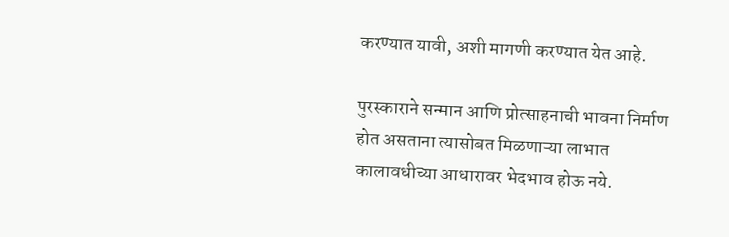करण्यात यावी, अशी मागणी करण्यात येत आहे.

पुरस्काराने सन्मान आणि प्रोत्साहनाची भावना निर्माण होत असताना त्यासोबत मिळणाऱ्या लाभात कालावधीच्या आधारावर भेदभाव होऊ नये.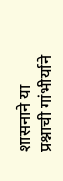शासनाने या प्रश्नाची गांभीर्याने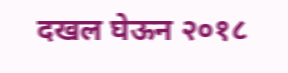दखल घेऊन २०१८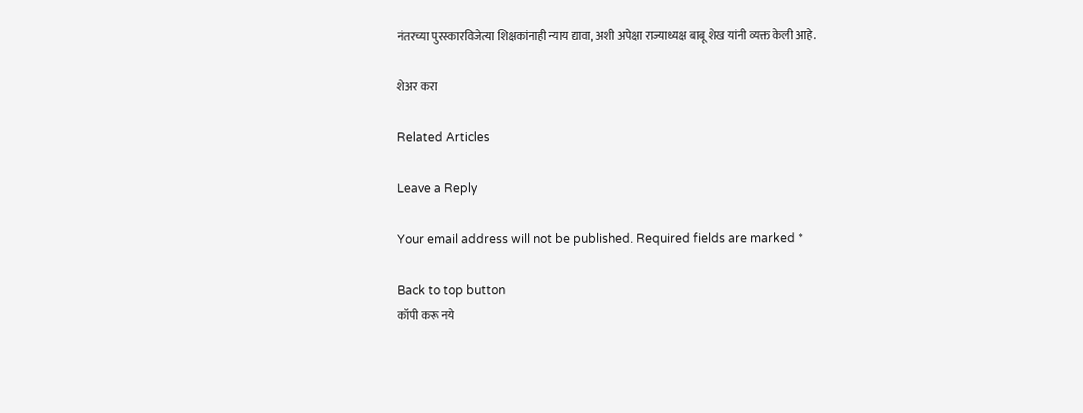नंतरच्या पुरस्कारविजेत्या शिक्षकांनाही न्याय द्यावा, अशी अपेक्षा राज्याध्यक्ष बाबू शेख यांनी व्यक्त केली आहे.

शेअर करा

Related Articles

Leave a Reply

Your email address will not be published. Required fields are marked *

Back to top button
कॉपी करू नये